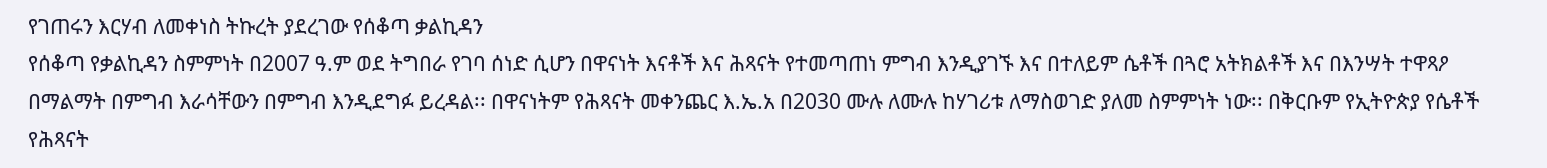የገጠሩን እርሃብ ለመቀነስ ትኩረት ያደረገው የሰቆጣ ቃልኪዳን
የሰቆጣ የቃልኪዳን ስምምነት በ2007 ዓ.ም ወደ ትግበራ የገባ ሰነድ ሲሆን በዋናነት እናቶች እና ሕጻናት የተመጣጠነ ምግብ እንዲያገኙ እና በተለይም ሴቶች በጓሮ አትክልቶች እና በእንሣት ተዋጻዖ በማልማት በምግብ እራሳቸውን በምግብ እንዲደግፉ ይረዳል፡፡ በዋናነትም የሕጻናት መቀንጨር እ.ኤ.አ በ2030 ሙሉ ለሙሉ ከሃገሪቱ ለማስወገድ ያለመ ስምምነት ነው፡፡ በቅርቡም የኢትዮጵያ የሴቶች የሕጻናት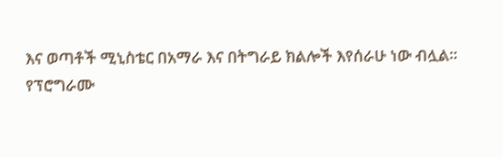እና ወጣቶች ሚኒስቴር በአማራ እና በትግራይ ክልሎች እየሰራሁ ነው ብሏል፡፡
የፕሮግራሙ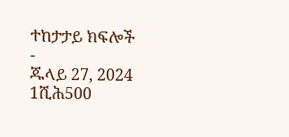ተከታታይ ክፍሎች
-
ጁላይ 27, 2024
1ሺሕ500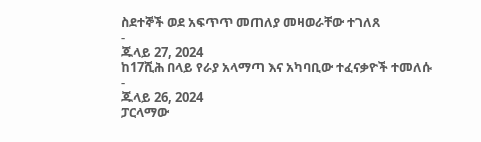ስደተኞች ወደ አፍጥጥ መጠለያ መዛወራቸው ተገለጸ
-
ጁላይ 27, 2024
ከ17ሺሕ በላይ የራያ አላማጣ እና አካባቢው ተፈናቃዮች ተመለሱ
-
ጁላይ 26, 2024
ፓርላማው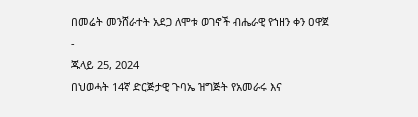በመሬት መንሸራተት አደጋ ለሞቱ ወገኖች ብሔራዊ የኀዘን ቀን ዐዋጀ
-
ጁላይ 25, 2024
በህወሓት 14ኛ ድርጅታዊ ጉባኤ ዝግጅት የአመራሩ እና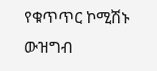የቁጥጥር ኮሚሽኑ ውዝግብ